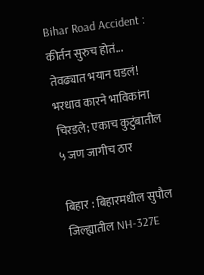Bihar Road Accident : कीर्तन सुरुच होतं... तेवढ्यात भयान घडलं! भरधाव कारने भाविकांना चिरडले; एकाच कुटुंबातील ५ जण जागीच ठार

बिहार : बिहारमधील सुपौल जिल्ह्यातील NH-327E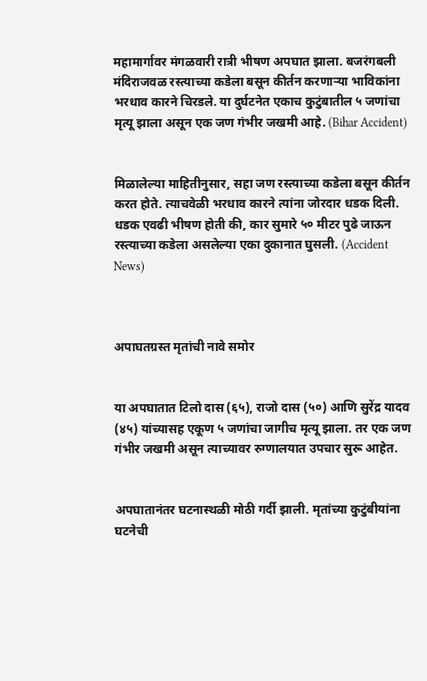महामार्गावर मंगळवारी रात्री भीषण अपघात झाला. बजरंगबली मंदिराजवळ रस्त्याच्या कडेला बसून कीर्तन करणाऱ्या भाविकांना भरधाव कारने चिरडले. या दुर्घटनेत एकाच कुटुंबातील ५ जणांचा मृत्यू झाला असून एक जण गंभीर जखमी आहे. (Bihar Accident)


मिळालेल्या माहितीनुसार, सहा जण रस्त्याच्या कडेला बसून कीर्तन करत होते. त्याचवेळी भरधाव कारने त्यांना जोरदार धडक दिली. धडक एवढी भीषण होती की, कार सुमारे ५० मीटर पुढे जाऊन रस्त्याच्या कडेला असलेल्या एका दुकानात घुसली. (Accident News)



अपाघतग्रस्त मृतांची नावे समोर


या अपघातात टिलो दास (६५), राजो दास (५०) आणि सुरेंद्र यादव (४५) यांच्यासह एकूण ५ जणांचा जागीच मृत्यू झाला. तर एक जण गंभीर जखमी असून त्याच्यावर रुग्णालयात उपचार सुरू आहेत.


अपघातानंतर घटनास्थळी मोठी गर्दी झाली. मृतांच्या कुटुंबीयांना घटनेची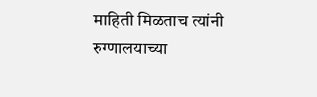माहिती मिळताच त्यांनी रुग्णालयाच्या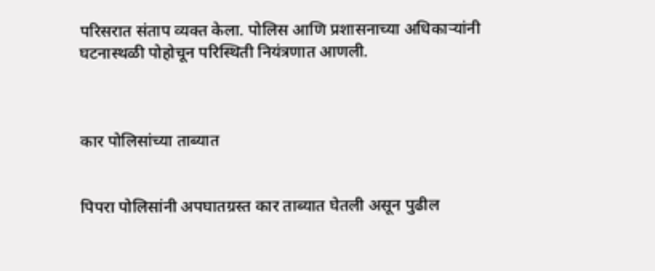परिसरात संताप व्यक्त केला. पोलिस आणि प्रशासनाच्या अधिकाऱ्यांनी घटनास्थळी पोहोचून परिस्थिती नियंत्रणात आणली.



कार पोलिसांच्या ताब्यात


पिपरा पोलिसांनी अपघातग्रस्त कार ताब्यात घेतली असून पुढील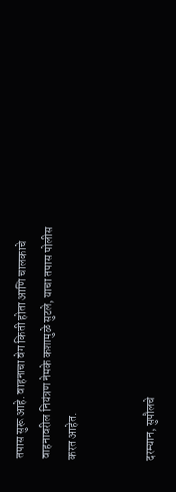तपास सुरू आहे. वाहनाचा वेग किती होता आणि चालकाचे वाहनावरील नियंत्रण नेमके कशामुळे सुटले, याचा तपास पोलीस करत आहेत.


दरम्यान, सुपौलचे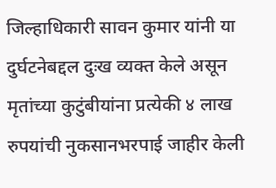जिल्हाधिकारी सावन कुमार यांनी या दुर्घटनेबद्दल दुःख व्यक्त केले असून मृतांच्या कुटुंबीयांना प्रत्येकी ४ लाख रुपयांची नुकसानभरपाई जाहीर केली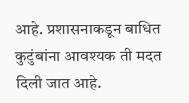आहे. प्रशासनाकडून बाधित कुटुंबांना आवश्यक ती मदत दिली जात आहे.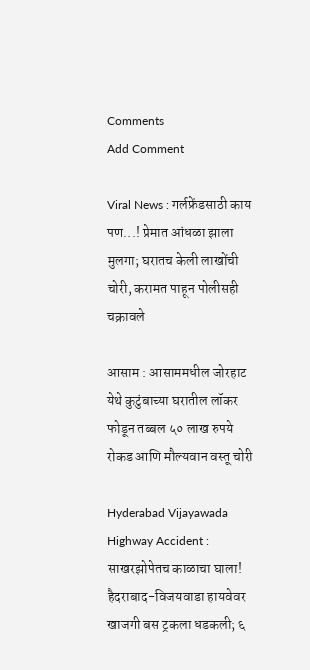Comments
Add Comment

Viral News : गर्लफ्रेंडसाठी काय पण...! प्रेमात आंधळा झाला मुलगा; घरातच केली लाखोंची चोरी, करामत पाहून पोलीसही चक्रावले

आसाम : आसाममधील जोरहाट येथे कुटुंबाच्या घरातील लॉकर फोडून तब्बल ५० लाख रुपये रोकड आणि मौल्यवान वस्तू चोरी

Hyderabad Vijayawada Highway Accident : साखरझोपेतच काळाचा घाला! हैदराबाद-विजयवाडा हायवेवर खाजगी बस ट्रकला धडकली; ६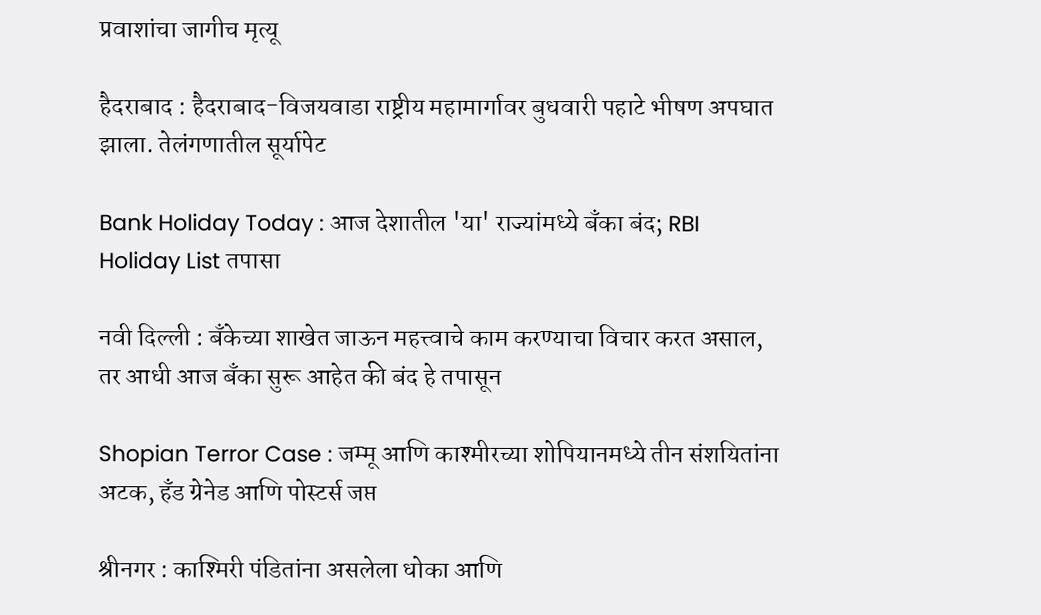प्रवाशांचा जागीच मृत्यू

हैदराबाद : हैदराबाद-विजयवाडा राष्ट्रीय महामार्गावर बुधवारी पहाटे भीषण अपघात झाला. तेलंगणातील सूर्यापेट

Bank Holiday Today : आज देशातील 'या' राज्यांमध्ये बँका बंद; RBI Holiday List तपासा

नवी दिल्ली : बँकेच्या शाखेत जाऊन महत्त्वाचे काम करण्याचा विचार करत असाल, तर आधी आज बँका सुरू आहेत की बंद हे तपासून

Shopian Terror Case : जम्मू आणि काश्मीरच्या शोपियानमध्ये तीन संशयितांना अटक, हँड ग्रेनेड आणि पोस्टर्स जप्त

श्रीनगर : काश्मिरी पंडितांना असलेला धोका आणि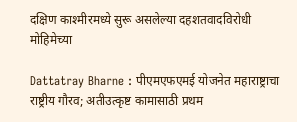दक्षिण काश्मीरमध्ये सुरू असलेल्या दहशतवादविरोधी मोहिमेच्या

Dattatray Bharne : पीएमएफएमई योजनेत महाराष्ट्राचा राष्ट्रीय गौरव; अतीउत्कृष्ट कामासाठी प्रथम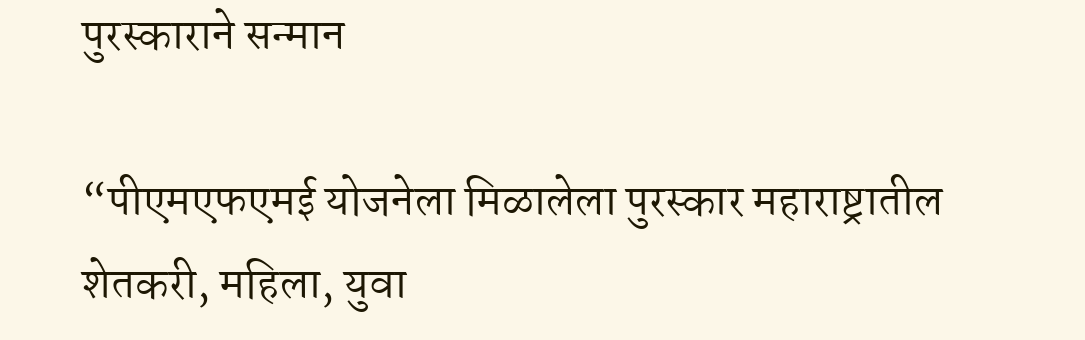पुरस्काराने सन्मान

“पीएमएफएमई योजनेला मिळालेला पुरस्कार महाराष्ट्रातील शेतकरी, महिला, युवा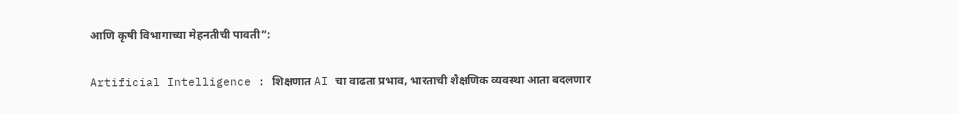आणि कृषी विभागाच्या मेहनतीची पावती”:

Artificial Intelligence : शिक्षणात AI चा वाढता प्रभाव, भारताची शैक्षणिक व्यवस्था आता बदलणार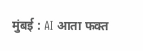मुंबई : AI आता फक्त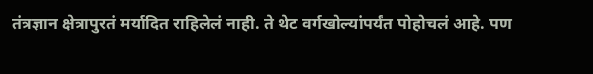तंत्रज्ञान क्षेत्रापुरतं मर्यादित राहिलेलं नाही. ते थेट वर्गखोल्यांपर्यंत पोहोचलं आहे. पण